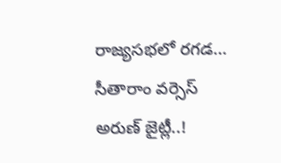రాజ్యసభలో రగడ… సీతారాం వర్సెస్ అరుణ్ జైట్లీ..!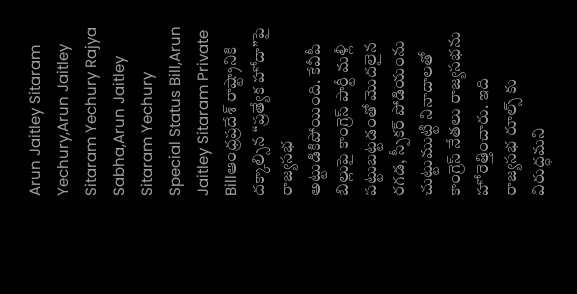Arun Jaitley Sitaram Yechury,Arun Jaitley Sitaram Yechury Rajya Sabha,Arun Jaitley Sitaram Yechury Special Status Bill,Arun Jaitley Sitaram Private Billఆంధ్రప్రదేశ్ రాష్ట్రానికి దక్కాల్సిన “ప్రత్యేక హోదా”పై రాజ్యసభ అట్టుడికిపోయింది. కేవీపీ బిల్లుపై కాంగ్రెస్ పార్టీ మళ్లీ పట్టుబట్టడంతో మొదలైన రగడ, స్పీకర్ పోడియంను చుట్టుముట్టి నినాదాలతో కాంగ్రెస్ నేతలు రాజ్యసభను హోరెత్తించారు. ఇది రాజ్యసభ రూల్స్ కు విరుద్ధమని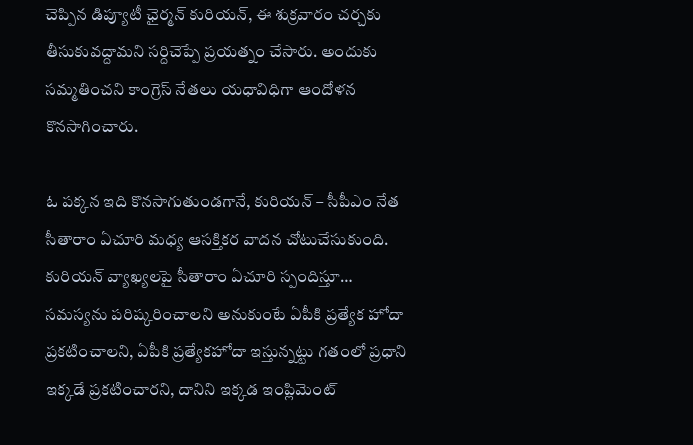చెప్పిన డిప్యూటీ ఛైర్మన్ కురియన్, ఈ శుక్రవారం చర్చకు తీసుకువద్దామని సర్దిచెప్పే ప్రయత్నం చేసారు. అందుకు సమ్మతించని కాంగ్రెస్ నేతలు యధావిధిగా ఆందోళన కొనసాగించారు.

ఓ పక్కన ఇది కొనసాగుతుండగానే, కురియన్ – సీపీఎం నేత సీతారాం ఏచూరి మధ్య ఆసక్తికర వాదన చోటుచేసుకుంది. కురియన్ వ్యాఖ్యలపై సీతారాం ఏచూరి స్పందిస్తూ… సమస్యను పరిష్కరించాలని అనుకుంటే ఏపీకి ప్రత్యేక హోదా ప్రకటించాలని, ఏపీకి ప్రత్యేకహోదా ఇస్తున్నట్టు గతంలో ప్రధాని ఇక్కడే ప్రకటించారని, దానిని ఇక్కడ ఇంప్లిమెంట్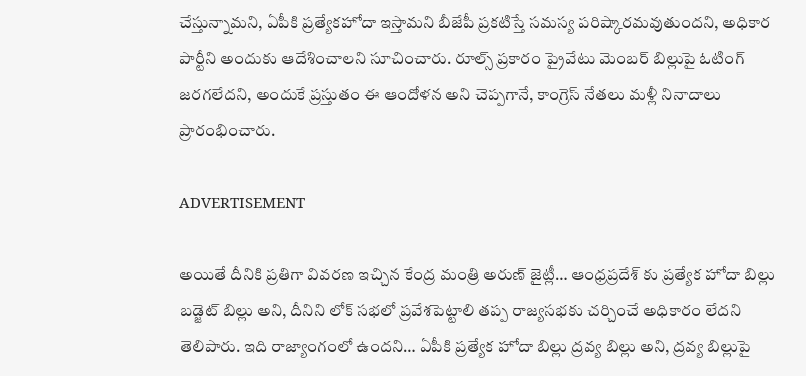చేస్తున్నామని, ఏపీకి ప్రత్యేకహోదా ఇస్తామని బీజేపీ ప్రకటిస్తే సమస్య పరిష్కారమవుతుందని, అధికార పార్టీని అందుకు ఆదేశించాలని సూచించారు. రూల్స్ ప్రకారం ప్రైవేటు మెంబర్ బిల్లుపై ఓటింగ్ జరగలేదని, అందుకే ప్రస్తుతం ఈ ఆందోళన అని చెప్పగానే, కాంగ్రెస్ నేతలు మళ్లీ నినాదాలు ప్రారంభించారు.

ADVERTISEMENT

అయితే దీనికి ప్రతిగా వివరణ ఇచ్చిన కేంద్ర మంత్రి అరుణ్ జైట్లీ… ఆంధ్రప్రదేశ్ కు ప్రత్యేక హోదా బిల్లు బడ్జెట్ బిల్లు అని, దీనిని లోక్ సభలో ప్రవేశపెట్టాలి తప్ప రాజ్యసభకు చర్చించే అధికారం లేదని తెలిపారు. ఇది రాజ్యాంగంలో ఉందని… ఏపీకి ప్రత్యేక హోదా బిల్లు ద్రవ్య బిల్లు అని, ద్రవ్య బిల్లుపై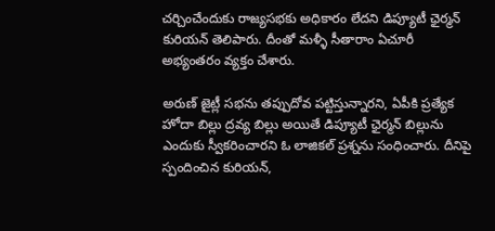చర్చించేందుకు రాజ్యసభకు అధికారం లేదని డిప్యూటీ ఛైర్మన్ కురియన్ తెలిపారు. దీంతో మళ్ళీ సీతారాం ఏచూరీ అభ్యంతరం వ్యక్తం చేశారు.

అరుణ్ జైట్లీ సభను తప్పుదోవ పట్టిస్తున్నారని, ఏపీకి ప్రత్యేక హోదా బిల్లు ద్రవ్య బిల్లు అయితే డిప్యూటీ ఛైర్మన్ బిల్లును ఎందుకు స్వీకరించారని ఓ లాజికల్ ప్రశ్నను సంధించారు. దీనిపై స్పందించిన కురియన్,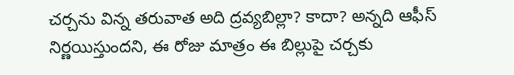చర్చను విన్న తరువాత అది ద్రవ్యబిల్లా? కాదా? అన్నది ఆఫీస్ నిర్ణయిస్తుందని, ఈ రోజు మాత్రం ఈ బిల్లుపై చర్చకు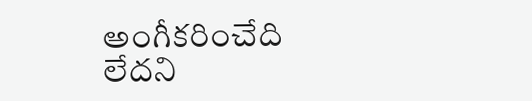అంగీకరించేది లేదని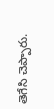తెగేసి చెప్పారు.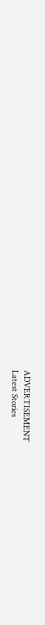ADVERTISEMENT
Latest Stories